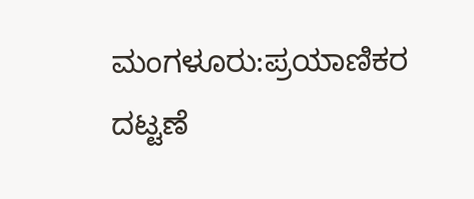ಮಂಗಳೂರು:ಪ್ರಯಾಣಿಕರ ದಟ್ಟಣೆ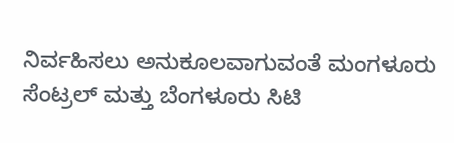ನಿರ್ವಹಿಸಲು ಅನುಕೂಲವಾಗುವಂತೆ ಮಂಗಳೂರು ಸೆಂಟ್ರಲ್ ಮತ್ತು ಬೆಂಗಳೂರು ಸಿಟಿ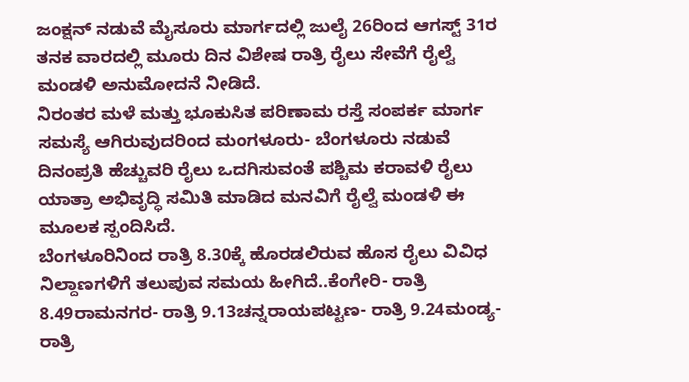ಜಂಕ್ಷನ್ ನಡುವೆ ಮೈಸೂರು ಮಾರ್ಗದಲ್ಲಿ ಜುಲೈ 26ರಿಂದ ಆಗಸ್ಟ್ 31ರ ತನಕ ವಾರದಲ್ಲಿ ಮೂರು ದಿನ ವಿಶೇಷ ರಾತ್ರಿ ರೈಲು ಸೇವೆಗೆ ರೈಲ್ವೆ ಮಂಡಳಿ ಅನುಮೋದನೆ ನೀಡಿದೆ.
ನಿರಂತರ ಮಳೆ ಮತ್ತು ಭೂಕುಸಿತ ಪರಿಣಾಮ ರಸ್ತೆ ಸಂಪರ್ಕ ಮಾರ್ಗ ಸಮಸ್ಯೆ ಆಗಿರುವುದರಿಂದ ಮಂಗಳೂರು- ಬೆಂಗಳೂರು ನಡುವೆ ದಿನಂಪ್ರತಿ ಹೆಚ್ಚುವರಿ ರೈಲು ಒದಗಿಸುವಂತೆ ಪಶ್ಚಿಮ ಕರಾವಳಿ ರೈಲು ಯಾತ್ರಾ ಅಭಿವೃದ್ಧಿ ಸಮಿತಿ ಮಾಡಿದ ಮನವಿಗೆ ರೈಲ್ವೆ ಮಂಡಳಿ ಈ ಮೂಲಕ ಸ್ಪಂದಿಸಿದೆ.
ಬೆಂಗಳೂರಿನಿಂದ ರಾತ್ರಿ 8.30ಕ್ಕೆ ಹೊರಡಲಿರುವ ಹೊಸ ರೈಲು ವಿವಿಧ ನಿಲ್ದಾಣಗಳಿಗೆ ತಲುಪುವ ಸಮಯ ಹೀಗಿದೆ..ಕೆಂಗೇರಿ- ರಾತ್ರಿ 8.49ರಾಮನಗರ- ರಾತ್ರಿ 9.13ಚನ್ನರಾಯಪಟ್ಟಣ- ರಾತ್ರಿ 9.24ಮಂಡ್ಯ- ರಾತ್ರಿ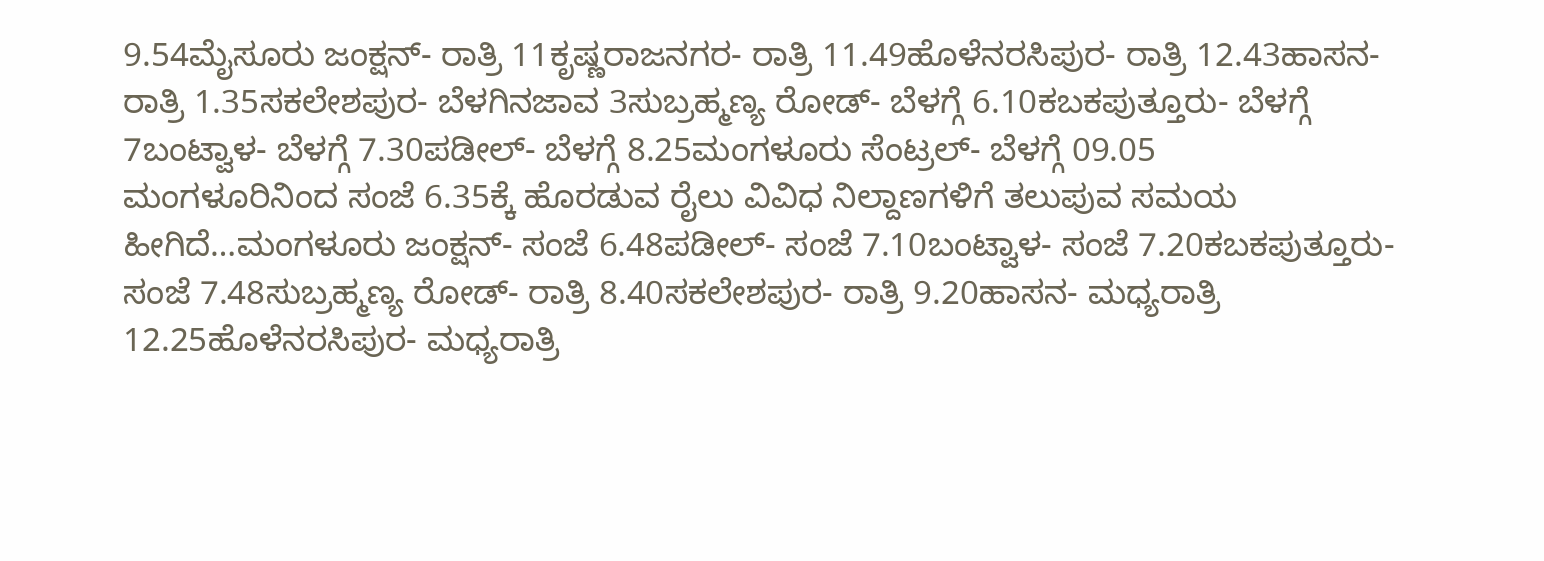9.54ಮೈಸೂರು ಜಂಕ್ಷನ್- ರಾತ್ರಿ 11ಕೃಷ್ಣರಾಜನಗರ- ರಾತ್ರಿ 11.49ಹೊಳೆನರಸಿಪುರ- ರಾತ್ರಿ 12.43ಹಾಸನ- ರಾತ್ರಿ 1.35ಸಕಲೇಶಪುರ- ಬೆಳಗಿನಜಾವ 3ಸುಬ್ರಹ್ಮಣ್ಯ ರೋಡ್- ಬೆಳಗ್ಗೆ 6.10ಕಬಕಪುತ್ತೂರು- ಬೆಳಗ್ಗೆ 7ಬಂಟ್ವಾಳ- ಬೆಳಗ್ಗೆ 7.30ಪಡೀಲ್- ಬೆಳಗ್ಗೆ 8.25ಮಂಗಳೂರು ಸೆಂಟ್ರಲ್- ಬೆಳಗ್ಗೆ 09.05
ಮಂಗಳೂರಿನಿಂದ ಸಂಜೆ 6.35ಕ್ಕೆ ಹೊರಡುವ ರೈಲು ವಿವಿಧ ನಿಲ್ದಾಣಗಳಿಗೆ ತಲುಪುವ ಸಮಯ ಹೀಗಿದೆ…ಮಂಗಳೂರು ಜಂಕ್ಷನ್- ಸಂಜೆ 6.48ಪಡೀಲ್- ಸಂಜೆ 7.10ಬಂಟ್ವಾಳ- ಸಂಜೆ 7.20ಕಬಕಪುತ್ತೂರು- ಸಂಜೆ 7.48ಸುಬ್ರಹ್ಮಣ್ಯ ರೋಡ್- ರಾತ್ರಿ 8.40ಸಕಲೇಶಪುರ- ರಾತ್ರಿ 9.20ಹಾಸನ- ಮಧ್ಯರಾತ್ರಿ 12.25ಹೊಳೆನರಸಿಪುರ- ಮಧ್ಯರಾತ್ರಿ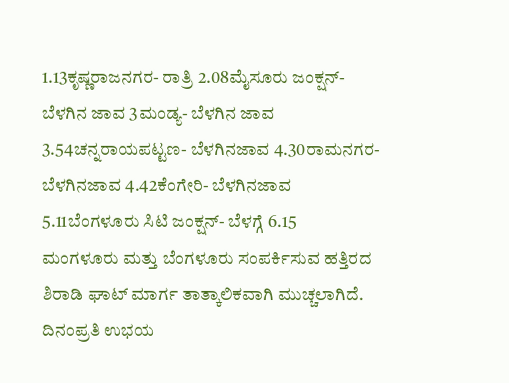1.13ಕೃಷ್ಣರಾಜನಗರ- ರಾತ್ರಿ 2.08ಮೈಸೂರು ಜಂಕ್ಷನ್- ಬೆಳಗಿನ ಜಾವ 3ಮಂಡ್ಯ- ಬೆಳಗಿನ ಜಾವ 3.54ಚನ್ನರಾಯಪಟ್ಟಣ- ಬೆಳಗಿನಜಾವ 4.30ರಾಮನಗರ- ಬೆಳಗಿನಜಾವ 4.42ಕೆಂಗೇರಿ- ಬೆಳಗಿನಜಾವ 5.11ಬೆಂಗಳೂರು ಸಿಟಿ ಜಂಕ್ಷನ್- ಬೆಳಗ್ಗೆ 6.15
ಮಂಗಳೂರು ಮತ್ತು ಬೆಂಗಳೂರು ಸಂಪರ್ಕಿಸುವ ಹತ್ತಿರದ ಶಿರಾಡಿ ಘಾಟ್ ಮಾರ್ಗ ತಾತ್ಕಾಲಿಕವಾಗಿ ಮುಚ್ಚಲಾಗಿದೆ. ದಿನಂಪ್ರತಿ ಉಭಯ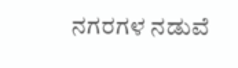ನಗರಗಳ ನಡುವೆ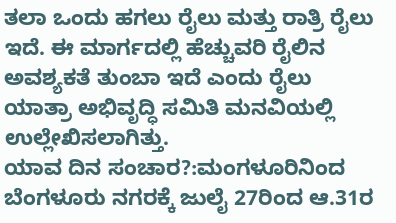ತಲಾ ಒಂದು ಹಗಲು ರೈಲು ಮತ್ತು ರಾತ್ರಿ ರೈಲು ಇದೆ. ಈ ಮಾರ್ಗದಲ್ಲಿ ಹೆಚ್ಚುವರಿ ರೈಲಿನ ಅವಶ್ಯಕತೆ ತುಂಬಾ ಇದೆ ಎಂದು ರೈಲು ಯಾತ್ರಾ ಅಭಿವೃದ್ಧಿ ಸಮಿತಿ ಮನವಿಯಲ್ಲಿ ಉಲ್ಲೇಖಿಸಲಾಗಿತ್ತು.
ಯಾವ ದಿನ ಸಂಚಾರ?:ಮಂಗಳೂರಿನಿಂದ ಬೆಂಗಳೂರು ನಗರಕ್ಕೆ ಜುಲೈ 27ರಿಂದ ಆ.31ರ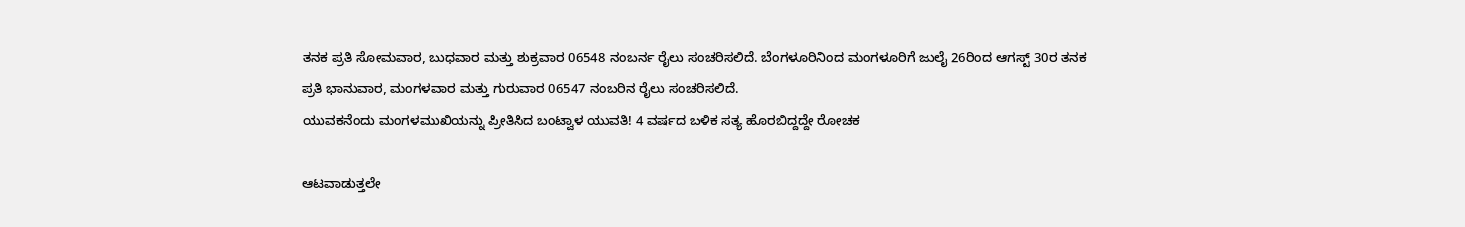ತನಕ ಪ್ರತಿ ಸೋಮವಾರ, ಬುಧವಾರ ಮತ್ತು ಶುಕ್ರವಾರ 06548 ನಂಬರ್ನ ರೈಲು ಸಂಚರಿಸಲಿದೆ. ಬೆಂಗಳೂರಿನಿಂದ ಮಂಗಳೂರಿಗೆ ಜುಲೈ 26ರಿಂದ ಆಗಸ್ಟ್ 30ರ ತನಕ ಪ್ರತಿ ಭಾನುವಾರ, ಮಂಗಳವಾರ ಮತ್ತು ಗುರುವಾರ 06547 ನಂಬರಿನ ರೈಲು ಸಂಚರಿಸಲಿದೆ.
ಯುವಕನೆಂದು ಮಂಗಳಮುಖಿಯನ್ನು ಪ್ರೀತಿಸಿದ ಬಂಟ್ವಾಳ ಯುವತಿ! 4 ವರ್ಷದ ಬಳಿಕ ಸತ್ಯ ಹೊರಬಿದ್ದದ್ದೇ ರೋಚಕ

ಆಟವಾಡುತ್ತಲೇ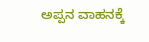ಅಪ್ಪನ ವಾಹನಕ್ಕೆ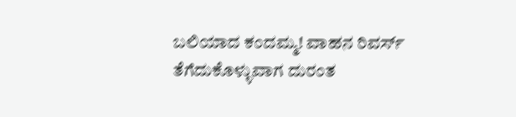ಬಲಿಯಾದ ಕಂದಮ್ಮ! ವಾಹನ ರಿವರ್ಸ್ ತೆಗೆದುಕೊಳ್ಳುವಾಗ ದುರಂತ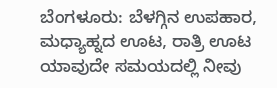ಬೆಂಗಳೂರು: ಬೆಳಗ್ಗಿನ ಉಪಹಾರ, ಮಧ್ಯಾಹ್ನದ ಊಟ, ರಾತ್ರಿ ಊಟ ಯಾವುದೇ ಸಮಯದಲ್ಲಿ ನೀವು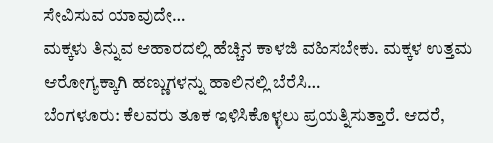ಸೇವಿಸುವ ಯಾವುದೇ…
ಮಕ್ಕಳು ತಿನ್ನುವ ಆಹಾರದಲ್ಲಿ ಹೆಚ್ಚಿನ ಕಾಳಜಿ ವಹಿಸಬೇಕು. ಮಕ್ಕಳ ಉತ್ತಮ ಆರೋಗ್ಯಕ್ಕಾಗಿ ಹಣ್ಣುಗಳನ್ನು ಹಾಲಿನಲ್ಲಿ ಬೆರೆಸಿ…
ಬೆಂಗಳೂರು: ಕೆಲವರು ತೂಕ ಇಳಿಸಿಕೊಳ್ಳಲು ಪ್ರಯತ್ನಿಸುತ್ತಾರೆ. ಆದರೆ,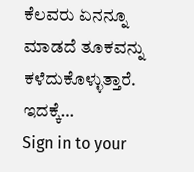ಕೆಲವರು ಏನನ್ನೂ ಮಾಡದೆ ತೂಕವನ್ನು ಕಳೆದುಕೊಳ್ಳುತ್ತಾರೆ. ಇದಕ್ಕೆ…
Sign in to your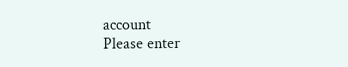account
Please enter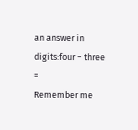an answer in digits:four − three =
Remember me